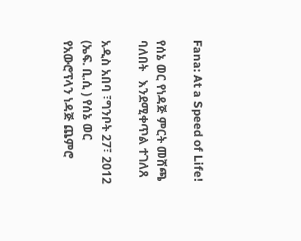Fana: At a Speed of Life!

የሰኔ ወር የነዳጅ ምርት መሸጫ ባለበት   እንደሚቀጥል ተገለጸ

አዲስ አበባ ፣ግንቦት 27፣ 2012 (ኤፍ. ቢ.ሲ ) የሰኔ ወር የአውሮፕላን ነዳጅ ጨምሮ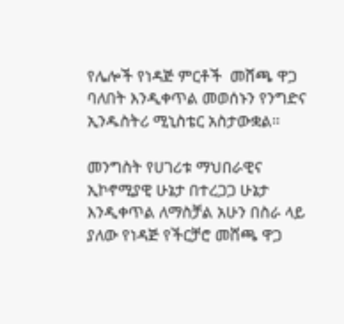የሌሎች የነዳጅ ምርቶች  መሸጫ ዋጋ ባለበት እንዲቀጥል መወሰኑን የንግድና ኢንዱስትሪ ሚኒስቴር አስታውቋል።

መንግስት የሀገሪቱ ማህበራዊና ኢኮኖሚያዊ ሁኔታ በተረጋጋ ሁኔታ እንዲቀጥል ለማስቻል አሁን በስራ ላይ ያለው የነዳጅ የችርቻሮ መሸጫ ዋጋ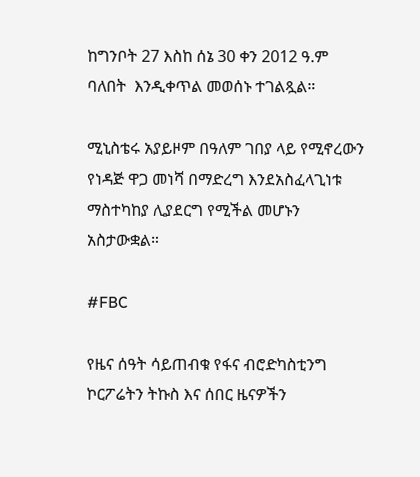ከግንቦት 27 እስከ ሰኔ 30 ቀን 2012 ዓ.ም  ባለበት  እንዲቀጥል መወሰኑ ተገልጿል።

ሚኒስቴሩ አያይዞም በዓለም ገበያ ላይ የሚኖረውን የነዳጅ ዋጋ መነሻ በማድረግ እንደአስፈላጊነቱ ማስተካከያ ሊያደርግ የሚችል መሆኑን አስታውቋል።

#FBC

የዜና ሰዓት ሳይጠብቁ የፋና ብሮድካስቲንግ ኮርፖሬትን ትኩስ እና ሰበር ዜናዎችን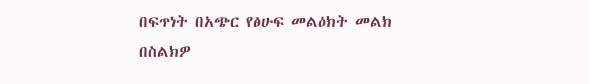በፍጥነት በአጭር የፅሁፍ መልዕክት መልክ በስልክዎ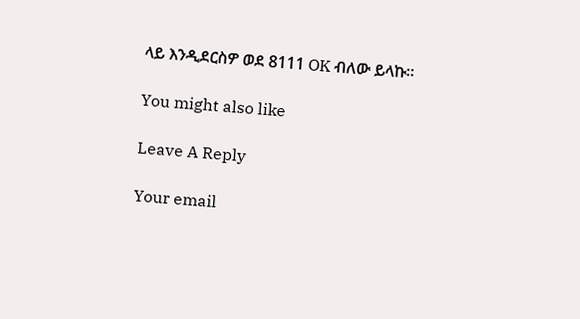ላይ እንዲደርስዎ ወደ 8111 OK ብለው ይላኩ።

You might also like

Leave A Reply

Your email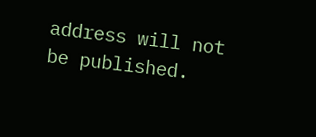address will not be published.